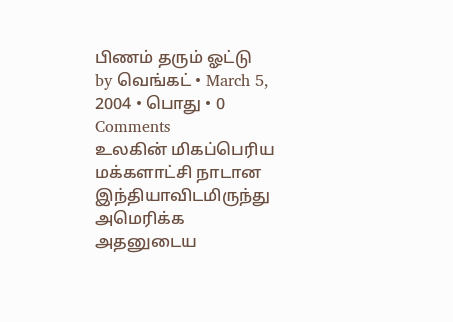பிணம் தரும் ஓட்டு
by வெங்கட் • March 5, 2004 • பொது • 0 Comments
உலகின் மிகப்பெரிய மக்களாட்சி நாடான இந்தியாவிடமிருந்து அமெரிக்க அதனுடைய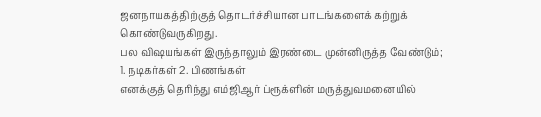ஜனநாயகத்திற்குத் தொடர்ச்சியான பாடங்களைக் கற்றுக் கொண்டுவருகிறது.
பல விஷயங்கள் இருந்தாலும் இரண்டை முன்னிருத்த வேண்டும்; 1. நடிகர்கள் 2. பிணங்கள்
எனக்குத் தெரிந்து எம்ஜிஆர் ப்ரூக்ளின் மருத்துவமனையில்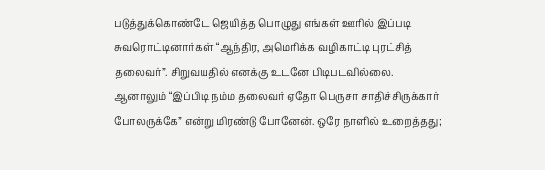படுத்துக்கொண்டே ஜெயித்த பொழுது எங்கள் ஊரில் இப்படி சுவரொட்டினார்கள் “ஆந்திர, அமெரிக்க வழிகாட்டி புரட்சித் தலைவர்”. சிறுவயதில் எனக்கு உடனே பிடிபடவில்லை. ஆனாலும் “இப்பிடி நம்ம தலைவர் ஏதோ பெருசா சாதிச்சிருக்கார் போலருக்கே” என்று மிரண்டு போனேன். ஒரே நாளில் உறைத்தது;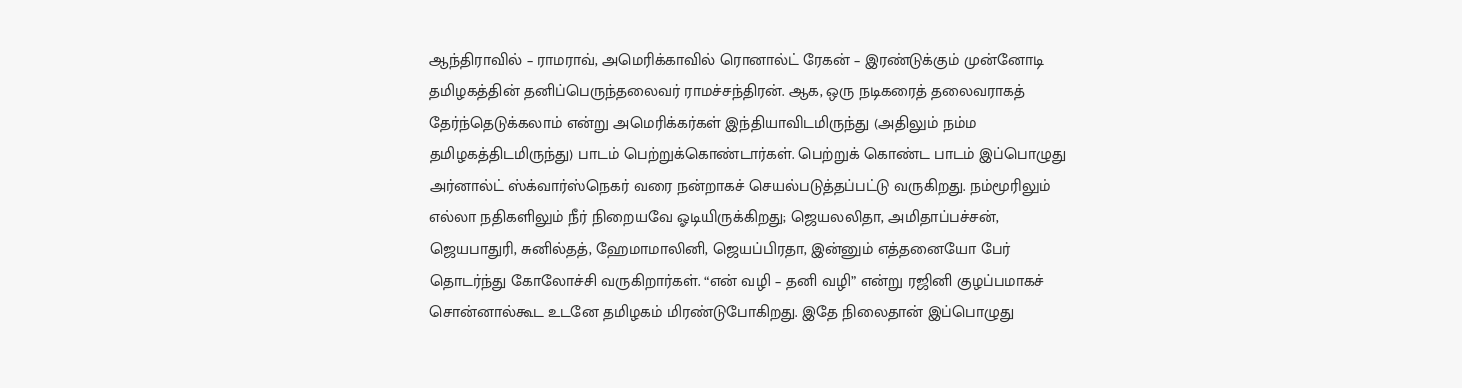ஆந்திராவில் – ராமராவ், அமெரிக்காவில் ரொனால்ட் ரேகன் – இரண்டுக்கும் முன்னோடி தமிழகத்தின் தனிப்பெருந்தலைவர் ராமச்சந்திரன். ஆக, ஒரு நடிகரைத் தலைவராகத் தேர்ந்தெடுக்கலாம் என்று அமெரிக்கர்கள் இந்தியாவிடமிருந்து (அதிலும் நம்ம தமிழகத்திடமிருந்து) பாடம் பெற்றுக்கொண்டார்கள். பெற்றுக் கொண்ட பாடம் இப்பொழுது அர்னால்ட் ஸ்க்வார்ஸ்நெகர் வரை நன்றாகச் செயல்படுத்தப்பட்டு வருகிறது. நம்மூரிலும் எல்லா நதிகளிலும் நீர் நிறையவே ஓடியிருக்கிறது; ஜெயலலிதா, அமிதாப்பச்சன், ஜெயபாதுரி, சுனில்தத், ஹேமாமாலினி, ஜெயப்பிரதா, இன்னும் எத்தனையோ பேர் தொடர்ந்து கோலோச்சி வருகிறார்கள். “என் வழி – தனி வழி” என்று ரஜினி குழப்பமாகச் சொன்னால்கூட உடனே தமிழகம் மிரண்டுபோகிறது. இதே நிலைதான் இப்பொழுது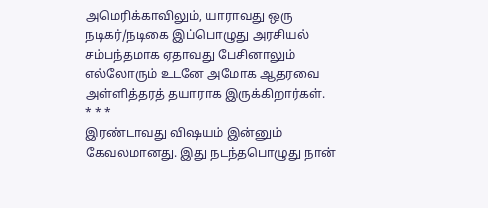அமெரிக்காவிலும், யாராவது ஒரு நடிகர்/நடிகை இப்பொழுது அரசியல் சம்பந்தமாக ஏதாவது பேசினாலும் எல்லோரும் உடனே அமோக ஆதரவை அள்ளித்தரத் தயாராக இருக்கிறார்கள்.
* * *
இரண்டாவது விஷயம் இன்னும் கேவலமானது. இது நடந்தபொழுது நான்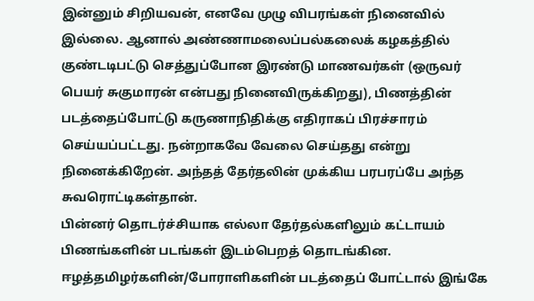இன்னும் சிறியவன், எனவே முழு விபரங்கள் நினைவில் இல்லை. ஆனால் அண்ணாமலைப்பல்கலைக் கழகத்தில் குண்டடிபட்டு செத்துப்போன இரண்டு மாணவர்கள் (ஒருவர் பெயர் சுகுமாரன் என்பது நினைவிருக்கிறது), பிணத்தின் படத்தைப்போட்டு கருணாநிதிக்கு எதிராகப் பிரச்சாரம் செய்யப்பட்டது. நன்றாகவே வேலை செய்தது என்று நினைக்கிறேன். அந்தத் தேர்தலின் முக்கிய பரபரப்பே அந்த சுவரொட்டிகள்தான்.
பின்னர் தொடர்ச்சியாக எல்லா தேர்தல்களிலும் கட்டாயம் பிணங்களின் படங்கள் இடம்பெறத் தொடங்கின. ஈழத்தமிழர்களின்/போராளிகளின் படத்தைப் போட்டால் இங்கே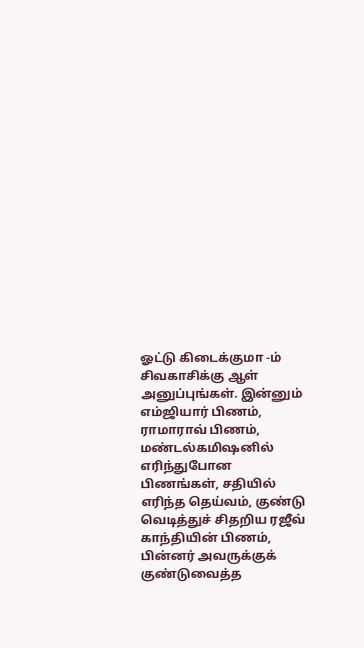ஓட்டு கிடைக்குமா -ம் சிவகாசிக்கு ஆள் அனுப்புங்கள். இன்னும் எம்ஜியார் பிணம், ராமாராவ் பிணம், மண்டல்கமிஷனில் எரிந்துபோன பிணங்கள், சதியில் எரிந்த தெய்வம், குண்டு வெடித்துச் சிதறிய ரஜீவ் காந்தியின் பிணம், பின்னர் அவருக்குக் குண்டுவைத்த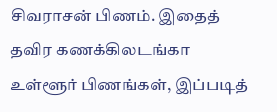சிவராசன் பிணம். இதைத் தவிர கணக்கிலடங்கா உள்ளூர் பிணங்கள், இப்படித்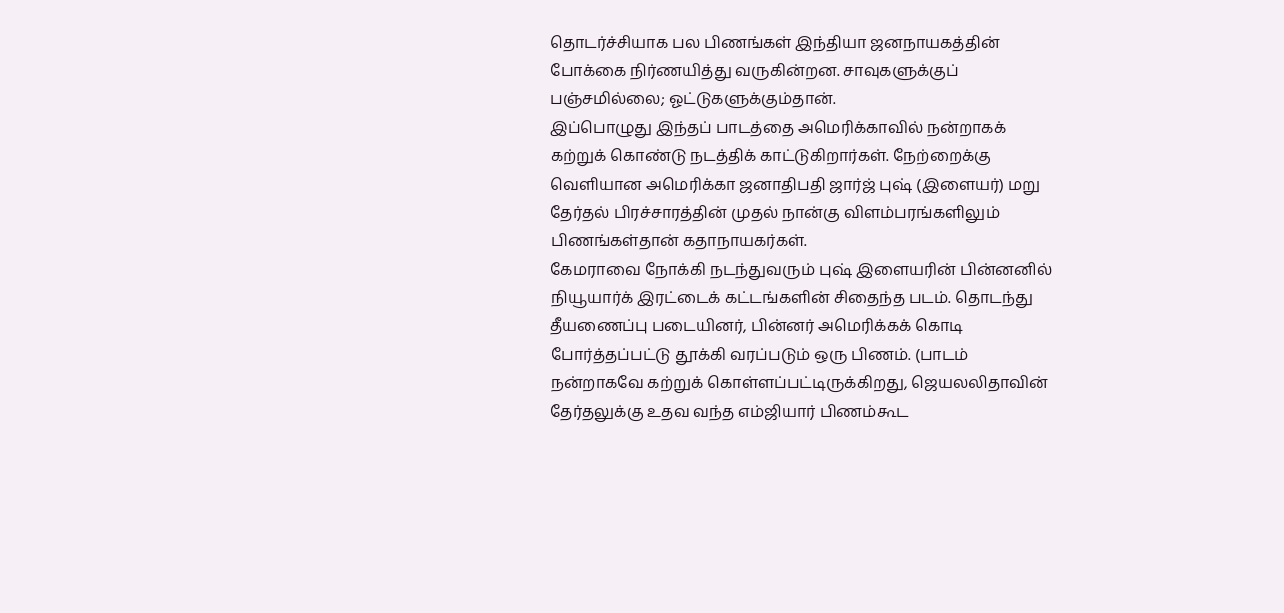தொடர்ச்சியாக பல பிணங்கள் இந்தியா ஜனநாயகத்தின் போக்கை நிர்ணயித்து வருகின்றன. சாவுகளுக்குப் பஞ்சமில்லை; ஓட்டுகளுக்கும்தான்.
இப்பொழுது இந்தப் பாடத்தை அமெரிக்காவில் நன்றாகக் கற்றுக் கொண்டு நடத்திக் காட்டுகிறார்கள். நேற்றைக்கு வெளியான அமெரிக்கா ஜனாதிபதி ஜார்ஜ் புஷ் (இளையர்) மறு தேர்தல் பிரச்சாரத்தின் முதல் நான்கு விளம்பரங்களிலும் பிணங்கள்தான் கதாநாயகர்கள்.
கேமராவை நோக்கி நடந்துவரும் புஷ் இளையரின் பின்னனில் நியூயார்க் இரட்டைக் கட்டங்களின் சிதைந்த படம். தொடந்து தீயணைப்பு படையினர், பின்னர் அமெரிக்கக் கொடி போர்த்தப்பட்டு தூக்கி வரப்படும் ஒரு பிணம். (பாடம் நன்றாகவே கற்றுக் கொள்ளப்பட்டிருக்கிறது, ஜெயலலிதாவின் தேர்தலுக்கு உதவ வந்த எம்ஜியார் பிணம்கூட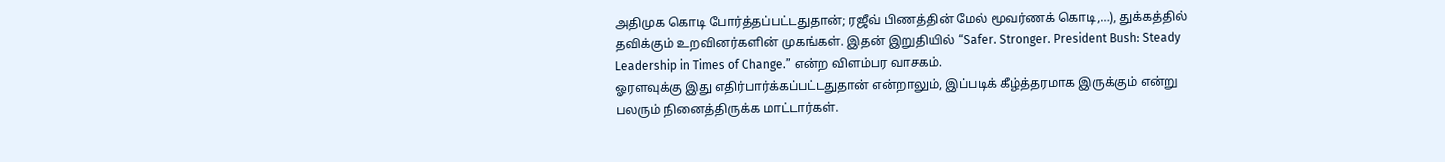அதிமுக கொடி போர்த்தப்பட்டதுதான்; ரஜீவ் பிணத்தின் மேல் மூவர்ணக் கொடி,…), துக்கத்தில் தவிக்கும் உறவினர்களின் முகங்கள். இதன் இறுதியில் “Safer. Stronger. President Bush: Steady Leadership in Times of Change.” என்ற விளம்பர வாசகம்.
ஓரளவுக்கு இது எதிர்பார்க்கப்பட்டதுதான் என்றாலும், இப்படிக் கீழ்த்தரமாக இருக்கும் என்று பலரும் நினைத்திருக்க மாட்டார்கள்.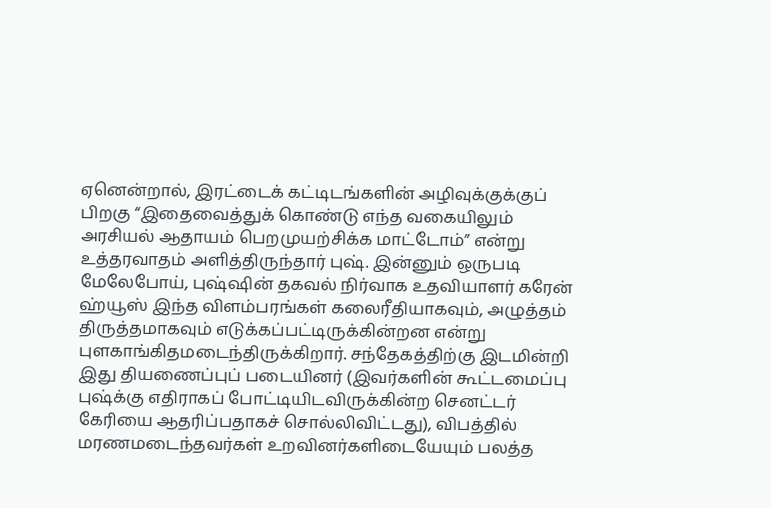ஏனென்றால், இரட்டைக் கட்டிடங்களின் அழிவுக்குக்குப் பிறகு “இதைவைத்துக் கொண்டு எந்த வகையிலும் அரசியல் ஆதாயம் பெறமுயற்சிக்க மாட்டோம்” என்று உத்தரவாதம் அளித்திருந்தார் புஷ். இன்னும் ஒருபடி மேலேபோய், புஷ்ஷின் தகவல் நிர்வாக உதவியாளர் கரேன் ஹ்யூஸ் இந்த விளம்பரங்கள் கலைரீதியாகவும், அழுத்தம் திருத்தமாகவும் எடுக்கப்பட்டிருக்கின்றன என்று புளகாங்கிதமடைந்திருக்கிறார். சந்தேகத்திற்கு இடமின்றி இது தியணைப்புப் படையினர் (இவர்களின் கூட்டமைப்பு புஷ்க்கு எதிராகப் போட்டியிடவிருக்கின்ற செனட்டர் கேரியை ஆதரிப்பதாகச் சொல்லிவிட்டது), விபத்தில் மரணமடைந்தவர்கள் உறவினர்களிடையேயும் பலத்த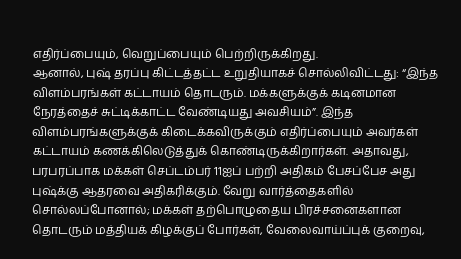எதிர்ப்பையும், வெறுப்பையும் பெற்றிருக்கிறது.
ஆனால், புஷ் தரப்பு கிட்டத்தட்ட உறுதியாகச் சொல்லிவிட்டது: “இந்த விளம்பரங்கள் கட்டாயம் தொடரும். மக்களுக்குக் கடினமான நேரத்தைச் சுட்டிக்காட்ட வேண்டியது அவசியம்”. இந்த விளம்பரங்களுக்குக் கிடைக்கவிருக்கும் எதிர்ப்பையும் அவர்கள் கட்டாயம் கணக்கிலெடுத்துக் கொண்டிருக்கிறார்கள். அதாவது, பரபரப்பாக மக்கள் செப்டம்பர் 11ஐப் பற்றி அதிகம் பேசப்பேச அது புஷ்க்கு ஆதரவை அதிகரிக்கும். வேறு வார்த்தைகளில் சொல்லப்போனால்; மக்கள் தற்பொழுதைய பிரச்சனைகளான தொடரும் மத்தியக் கிழக்குப் போர்கள், வேலைவாய்ப்புக் குறைவு,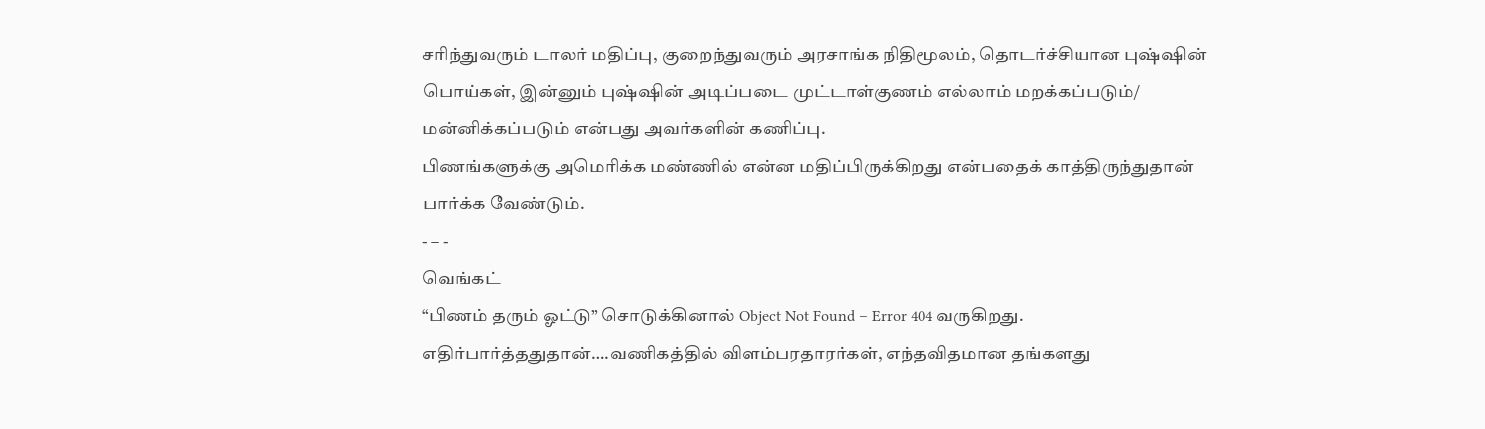சரிந்துவரும் டாலர் மதிப்பு, குறைந்துவரும் அரசாங்க நிதிமூலம், தொடர்ச்சியான புஷ்ஷின் பொய்கள், இன்னும் புஷ்ஷின் அடிப்படை முட்டாள்குணம் எல்லாம் மறக்கப்படும்/ மன்னிக்கப்படும் என்பது அவர்களின் கணிப்பு.
பிணங்களுக்கு அமெரிக்க மண்ணில் என்ன மதிப்பிருக்கிறது என்பதைக் காத்திருந்துதான் பார்க்க வேண்டும்.
- – -
வெங்கட்
“பிணம் தரும் ஓட்டு” சொடுக்கினால் Object Not Found – Error 404 வருகிறது.
எதிர்பார்த்ததுதான்….வணிகத்தில் விளம்பரதாரர்கள், எந்தவிதமான தங்களது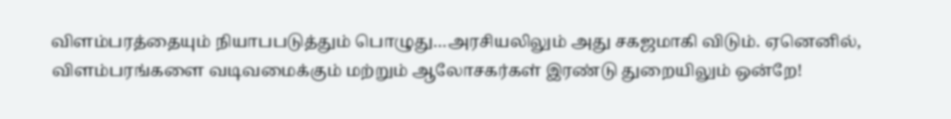விளம்பரத்தையும் நியாபபடுத்தும் பொழுது…அரசியலிலும் அது சகஜமாகி விடும். ஏனெனில், விளம்பரங்களை வடிவமைக்கும் மற்றும் ஆலோசகர்கள் இரண்டு துறையிலும் ஒன்றே!